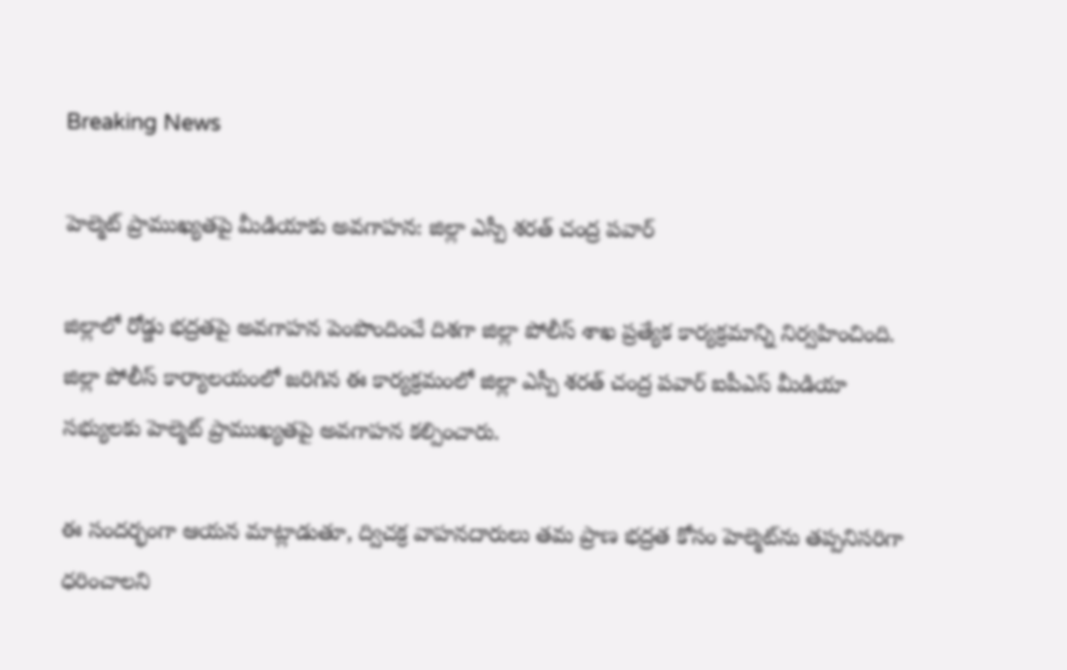Breaking News

హెల్మెట్ ప్రాముఖ్యతపై మీడియాకు అవగాహన: జిల్లా ఎస్పీ శరత్ చంద్ర పవార్

జిల్లాలో రోడ్డు భద్రతపై అవగాహన పెంపొందించే దిశగా జిల్లా పోలీస్ శాఖ ప్రత్యేక కార్యక్రమాన్ని నిర్వహించింది. జిల్లా పోలీస్ కార్యాలయంలో జరిగిన ఈ కార్యక్రమంలో జిల్లా ఎస్పీ శరత్ చంద్ర పవార్ ఐపీఎస్ మీడియా సభ్యులకు హెల్మెట్ ప్రాముఖ్యతపై అవగాహన కల్పించారు.

ఈ సందర్భంగా ఆయన మాట్లాడుతూ, ద్విచక్ర వాహనదారులు తమ ప్రాణ భద్రత కోసం హెల్మెట్‌ను తప్పనిసరిగా ధరించాలని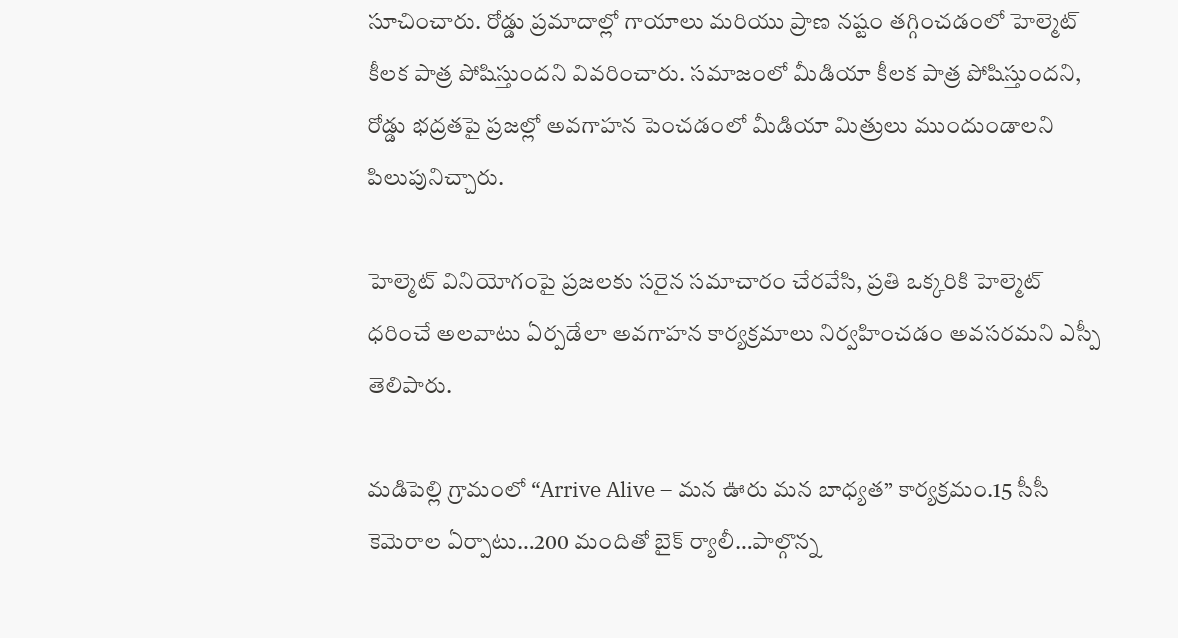సూచించారు. రోడ్డు ప్రమాదాల్లో గాయాలు మరియు ప్రాణ నష్టం తగ్గించడంలో హెల్మెట్ కీలక పాత్ర పోషిస్తుందని వివరించారు. సమాజంలో మీడియా కీలక పాత్ర పోషిస్తుందని, రోడ్డు భద్రతపై ప్రజల్లో అవగాహన పెంచడంలో మీడియా మిత్రులు ముందుండాలని పిలుపునిచ్చారు.

హెల్మెట్ వినియోగంపై ప్రజలకు సరైన సమాచారం చేరవేసి, ప్రతి ఒక్కరికి హెల్మెట్ ధరించే అలవాటు ఏర్పడేలా అవగాహన కార్యక్రమాలు నిర్వహించడం అవసరమని ఎస్పీ తెలిపారు.

మడిపెల్లి గ్రామంలో “Arrive Alive – మన ఊరు మన బాధ్యత” కార్యక్రమం.15 సీసీ కెమెరాల ఏర్పాటు…200 మందితో బైక్ ర్యాలీ…పాల్గొన్న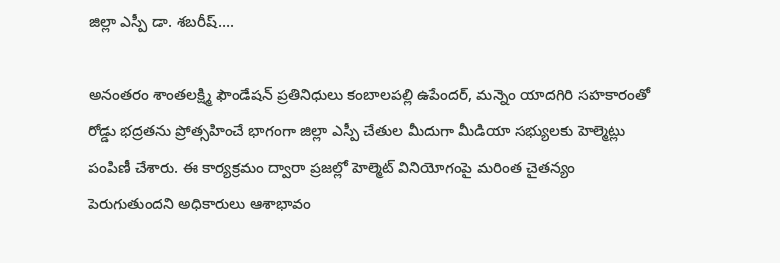జిల్లా ఎస్పీ డా. శబరీష్….

అనంతరం శాంతలక్ష్మి ఫౌండేషన్ ప్రతినిధులు కంబాలపల్లి ఉపేందర్, మన్నెం యాదగిరి సహకారంతో రోడ్డు భద్రతను ప్రోత్సహించే భాగంగా జిల్లా ఎస్పీ చేతుల మీదుగా మీడియా సభ్యులకు హెల్మెట్లు పంపిణీ చేశారు. ఈ కార్యక్రమం ద్వారా ప్రజల్లో హెల్మెట్ వినియోగంపై మరింత చైతన్యం పెరుగుతుందని అధికారులు ఆశాభావం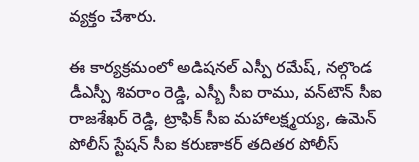వ్యక్తం చేశారు.

ఈ కార్యక్రమంలో అడిషనల్ ఎస్పీ రమేష్, నల్గొండ డీఎస్పీ శివరాం రెడ్డి, ఎస్బీ సీఐ రాము, వన్‌టౌన్ సీఐ రాజశేఖర్ రెడ్డి, ట్రాఫిక్ సీఐ మహాలక్ష్మయ్య, ఉమెన్ పోలీస్ స్టేషన్ సీఐ కరుణాకర్ తదితర పోలీస్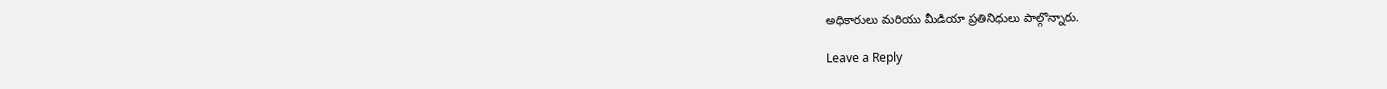అధికారులు మరియు మీడియా ప్రతినిధులు పాల్గొన్నారు.

Leave a Reply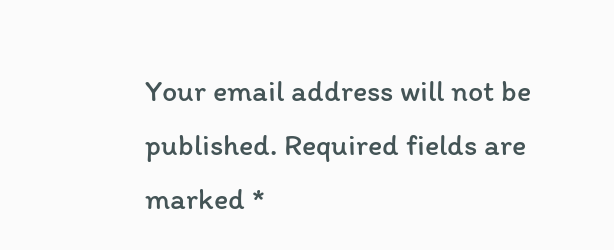Your email address will not be published. Required fields are marked *